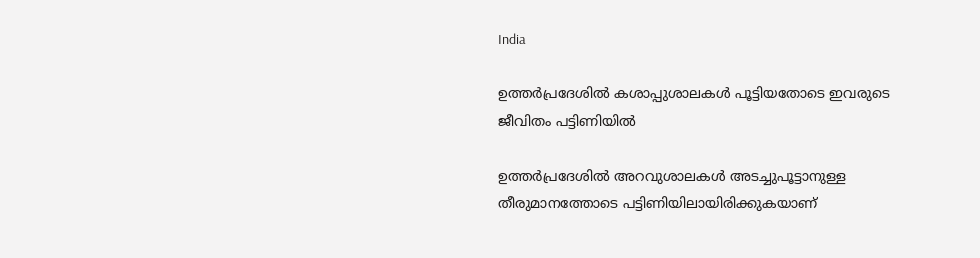India

ഉത്തര്‍പ്രദേശില്‍ കശാപ്പുശാലകള്‍ പൂട്ടിയതോടെ ഇവരുടെ ജീവിതം പട്ടിണിയില്‍

ഉത്തര്‍പ്രദേശില്‍ അറവുശാലകള്‍ അടച്ചുപൂട്ടാനുള്ള തീരുമാനത്തോടെ പട്ടിണിയിലായിരിക്കുകയാണ്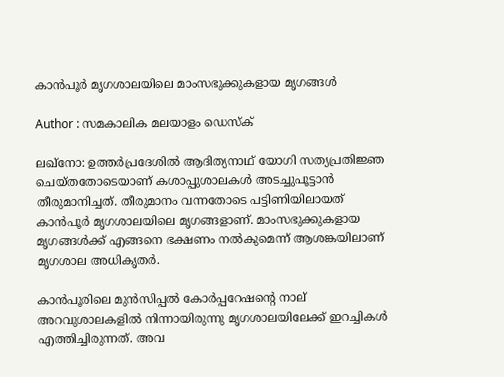കാന്‍പൂര്‍ മൃഗശാലയിലെ മാംസഭുക്കുകളായ മൃഗങ്ങള്‍

Author : സമകാലിക മലയാളം ഡെസ്ക്

ലഖ്‌നോ: ഉത്തര്‍പ്രദേശില്‍ ആദിത്യനാഥ് യോഗി സത്യപ്രതിജ്ഞ ചെയ്തതോടെയാണ് കശാപ്പുശാലകള്‍ അടച്ചുപൂട്ടാന്‍ തീരുമാനിച്ചത്. തീരുമാനം വന്നതോടെ പട്ടിണിയിലായത് കാന്‍പൂര്‍ മൃഗശാലയിലെ മൃഗങ്ങളാണ്. മാംസഭുക്കുകളായ മൃഗങ്ങള്‍ക്ക് എങ്ങനെ ഭക്ഷണം നല്‍കുമെന്ന് ആശങ്കയിലാണ് മൃഗശാല അധികൃതര്‍.

കാന്‍പൂരിലെ മുന്‍സിപ്പല്‍ കോര്‍പ്പറേഷന്റെ നാല് അറവുശാലകളില്‍ നിന്നായിരുന്നു മൃഗശാലയിലേക്ക് ഇറച്ചികള്‍ എത്തിച്ചിരുന്നത്. അവ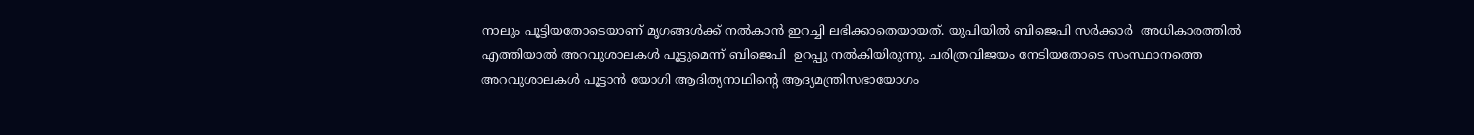നാലും പൂട്ടിയതോടെയാണ് മൃഗങ്ങള്‍ക്ക് നല്‍കാന്‍ ഇറച്ചി ലഭിക്കാതെയായത്. യുപിയില്‍ ബിജെപി സര്‍ക്കാര്‍  അധികാരത്തില്‍ എത്തിയാല്‍ അറവുശാലകള്‍ പൂട്ടുമെന്ന് ബിജെപി  ഉറപ്പു നല്‍കിയിരുന്നു. ചരിത്രവിജയം നേടിയതോടെ സംസ്ഥാനത്തെ അറവുശാലകള്‍ പൂട്ടാന്‍ യോഗി ആദിത്യനാഥിന്റെ ആദ്യമന്ത്രിസഭായോഗം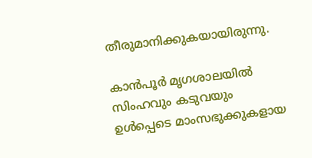തീരുമാനിക്കുകയായിരുന്നു.

കാന്‍പൂര്‍ മൃഗശാലയില്‍ സിംഹവും കടുവയും ഉള്‍പ്പെടെ മാംസഭുക്കുകളായ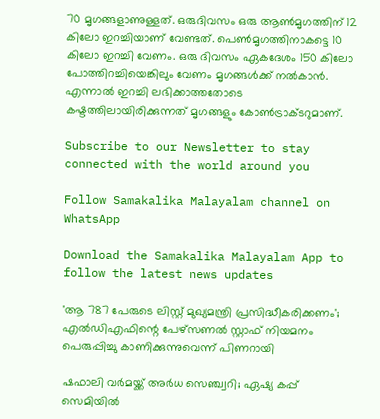70 മൃഗങ്ങളാണുള്ളത്. ഒരുദിവസം ഒരു ആണ്‍മൃഗത്തിന് 12 കിലോ ഇറച്ചിയാണ് വേണ്ടത്. പെണ്‍മൃഗത്തിനാകട്ടെ 10 കിലോ ഇറച്ചി വേണം. ഒരു ദിവസം ഏകദേശം 150 കിലോ പോത്തിറച്ചിയെങ്കിലും വേണം മൃഗങ്ങള്‍ക്ക് നല്‍കാന്‍. എന്നാല്‍ ഇറച്ചി ലഭിക്കാത്തതോടെ കഷ്ടത്തിലായിരിക്കുന്നത് മൃഗങ്ങളും കോണ്‍ട്രാക്ടറുമാണ്.

Subscribe to our Newsletter to stay connected with the world around you

Follow Samakalika Malayalam channel on WhatsApp

Download the Samakalika Malayalam App to follow the latest news updates

'ആ 787 പേരുടെ ലിസ്റ്റ് മുഖ്യമന്ത്രി പ്രസിദ്ധീകരിക്കണം'; എല്‍ഡിഎഫിന്റെ പേഴ്സണല്‍ സ്റ്റാഫ് നിയമനം പെരുപ്പിച്ചു കാണിക്കുന്നുവെന്ന് പിണറായി

ഷഫാലി വര്‍മയ്ക്ക് അര്‍ധ സെഞ്ച്വറി; ഏഷ്യ കപ്പ് സെമിയില്‍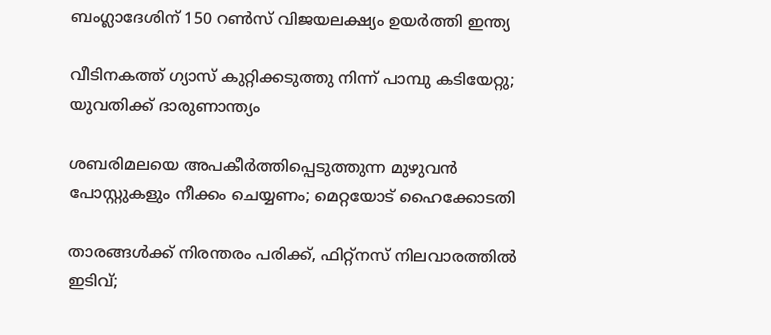ബംഗ്ലാദേശിന് 150 റണ്‍സ് വിജയലക്ഷ്യം ഉയര്‍ത്തി ഇന്ത്യ

വീടിനകത്ത് ഗ്യാസ് കുറ്റിക്കടുത്തു നിന്ന് പാമ്പു കടിയേറ്റു; യുവതിക്ക് ദാരുണാന്ത്യം

ശബരിമലയെ അപകീര്‍ത്തിപ്പെടുത്തുന്ന മുഴുവന്‍ പോസ്റ്റുകളും നീക്കം ചെയ്യണം; മെറ്റയോട് ഹൈക്കോടതി

താരങ്ങള്‍ക്ക് നിരന്തരം പരിക്ക്, ഫിറ്റ്നസ് നിലവാരത്തില്‍ ഇടിവ്;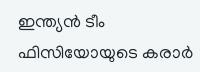ഇന്ത്യന്‍ ടീം ഫിസിയോയുടെ കരാര്‍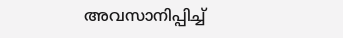അവസാനിപ്പിച്ച്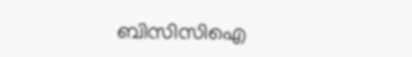ബിസിസിഐ